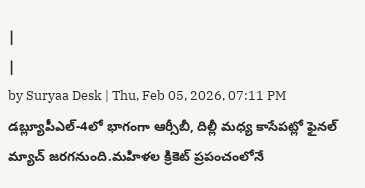|
|
by Suryaa Desk | Thu, Feb 05, 2026, 07:11 PM
డబ్ల్యూపీఎల్-4లో భాగంగా ఆర్సీబీ, దిల్లీ మధ్య కాసేపట్లో ఫైనల్ మ్యాచ్ జరగనుంది.మహిళల క్రికెట్ ప్రపంచంలోనే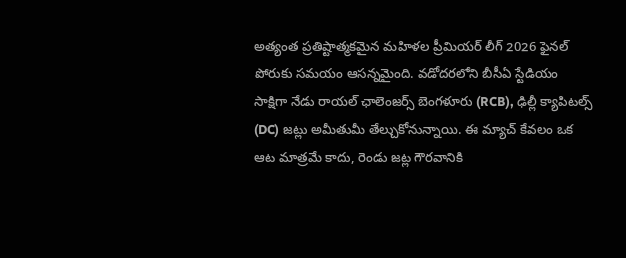అత్యంత ప్రతిష్టాత్మకమైన మహిళల ప్రీమియర్ లీగ్ 2026 ఫైనల్ పోరుకు సమయం ఆసన్నమైంది. వడోదరలోని బీసీఏ స్టేడియం సాక్షిగా నేడు రాయల్ ఛాలెంజర్స్ బెంగళూరు (RCB), ఢిల్లీ క్యాపిటల్స్ (DC) జట్లు అమీతుమీ తేల్చుకోనున్నాయి. ఈ మ్యాచ్ కేవలం ఒక ఆట మాత్రమే కాదు, రెండు జట్ల గౌరవానికి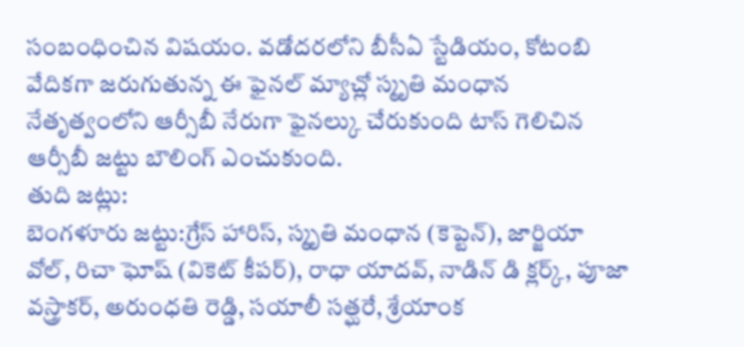సంబంధించిన విషయం. వడోదరలోని బీసీఏ స్టేడియం, కోటంబి వేదికగా జరుగుతున్న ఈ ఫైనల్ మ్యాచ్లో స్మృతి మంధాన నేతృత్వంలోని ఆర్సీబీ నేరుగా ఫైనల్కు చేరుకుంది టాస్ గెలిచిన ఆర్సీబీ జట్టు బౌలింగ్ ఎంచుకుంది.
తుది జట్లు:
బెంగళూరు జట్టు:గ్రేస్ హారిస్, స్మృతి మంధాన (కెప్టెన్), జార్జియా వోల్, రిచా ఘోష్ (వికెట్ కీపర్), రాధా యాదవ్, నాడిన్ డి క్లర్క్, పూజా వస్త్రాకర్, అరుంధతి రెడ్డి, సయాలీ సత్ఘరే, శ్రేయాంక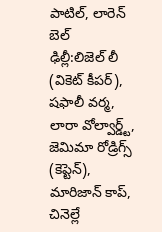పాటిల్, లారెన్ బెల్
ఢిల్లీ:లిజెల్ లీ (వికెట్ కీపర్), షఫాలీ వర్మ, లారా వోల్వార్డ్ట్, జెమిమా రోడ్రిగ్స్ (కెప్టెన్), మారిజాన్ కాప్, చినెల్లే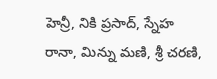హెన్రీ, నికి ప్రసాద్, స్నేహ రానా, మిన్ను మణి, శ్రీ చరణి,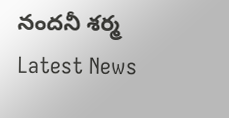నందనీ శర్మ
Latest News